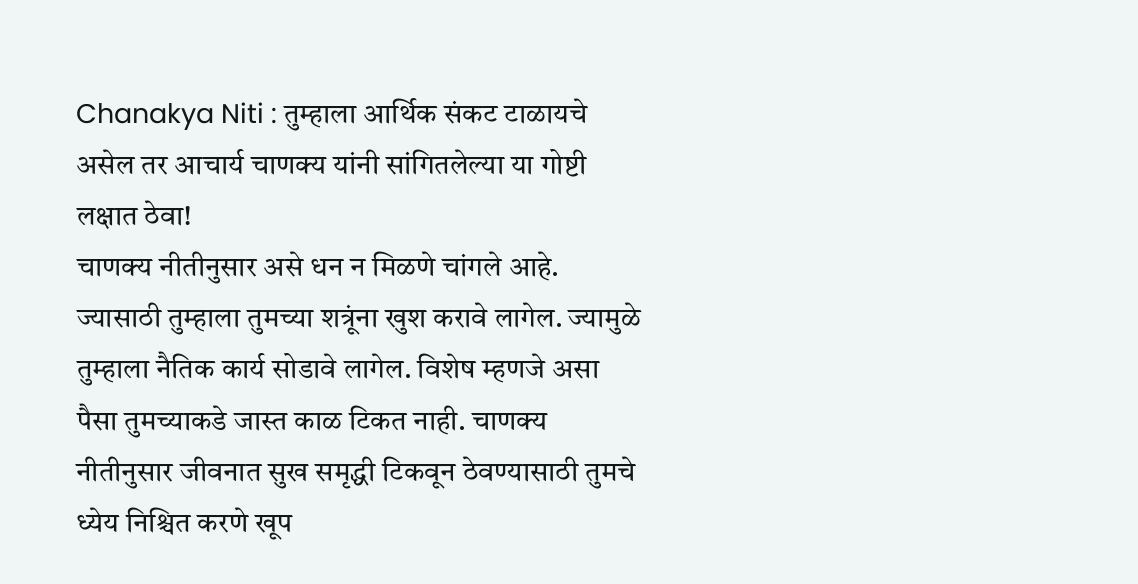Chanakya Niti : तुम्हाला आर्थिक संकट टाळायचे असेल तर आचार्य चाणक्य यांनी सांगितलेल्या या गोष्टी लक्षात ठेवा!
चाणक्य नीतीनुसार असे धन न मिळणे चांगले आहे. ज्यासाठी तुम्हाला तुमच्या शत्रूंना खुश करावे लागेल. ज्यामुळे तुम्हाला नैतिक कार्य सोडावे लागेल. विशेष म्हणजे असा पैसा तुमच्याकडे जास्त काळ टिकत नाही. चाणक्य नीतीनुसार जीवनात सुख समृद्धी टिकवून ठेवण्यासाठी तुमचे ध्येय निश्चित करणे खूप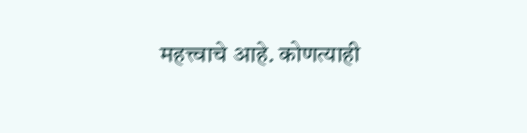महत्त्वाचे आहे. कोणत्याही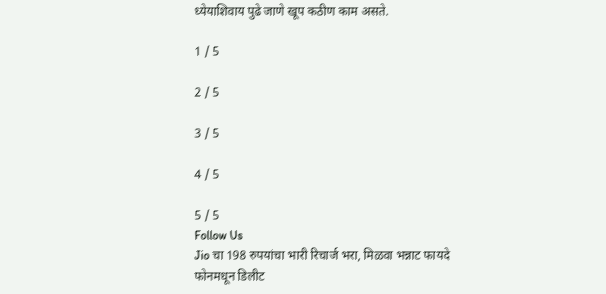ध्येयाशिवाय पुढे जाणे खूप कठीण काम असते.

1 / 5

2 / 5

3 / 5

4 / 5

5 / 5
Follow Us
Jio चा 198 रुपयांचा भारी रिचार्ज भरा, मिळवा भन्नाट फायदे
फोनमधून डिलीट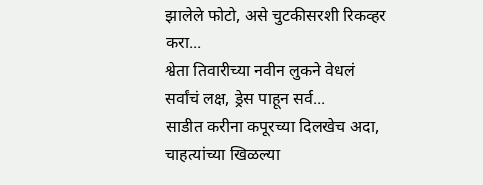झालेले फोटो, असे चुटकीसरशी रिकव्हर करा...
श्वेता तिवारीच्या नवीन लुकने वेधलं सर्वांचं लक्ष, ड्रेस पाहून सर्व...
साडीत करीना कपूरच्या दिलखेच अदा, चाहत्यांच्या खिळल्या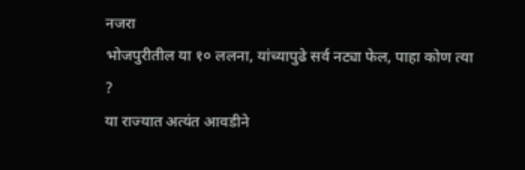नजरा
भोजपुरीतील या १० ललना, यांच्यापुढे सर्व नट्या फेल, पाहा कोण त्या ?
या राज्यात अत्यंत आवडीने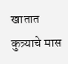खातात कुत्र्याचे मास